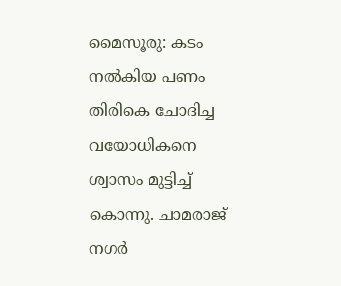മൈസൂരു: കടം നൽകിയ പണം തിരികെ ചോദിച്ച വയോധികനെ ശ്വാസം മുട്ടിച്ച് കൊന്നു. ചാമരാജ് നഗർ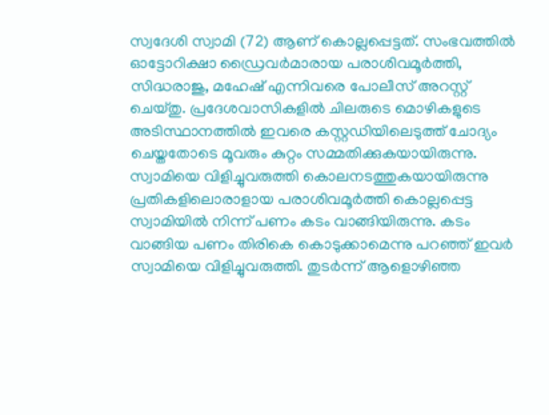സ്വദേശി സ്വാമി (72) ആണ് കൊല്ലപ്പെട്ടത്. സംഭവത്തിൽ ഓട്ടോറിക്ഷാ ഡ്രൈവർമാരായ പരാശിവമൂർത്തി, സിദ്ധരാജു, മഹേഷ് എന്നിവരെ പോലീസ് അറസ്റ്റ് ചെയ്തു. പ്രദേശവാസികളിൽ ചിലരുടെ മൊഴികളുടെ അടിസ്ഥാനത്തിൽ ഇവരെ കസ്റ്റഡിയിലെടുത്ത് ചോദ്യം ചെയ്തതോടെ മൂവരും കുറ്റം സമ്മതിക്കുകയായിരുന്നു.
സ്വാമിയെ വിളിച്ചുവരുത്തി കൊലനടത്തുകയായിരുന്നു
പ്രതികളിലൊരാളായ പരാശിവമൂർത്തി കൊല്ലപ്പെട്ട സ്വാമിയിൽ നിന്ന് പണം കടം വാങ്ങിയിരുന്നു. കടം വാങ്ങിയ പണം തിരികെ കൊടുക്കാമെന്നു പറഞ്ഞ് ഇവർ സ്വാമിയെ വിളിച്ചുവരുത്തി. തുടർന്ന് ആളൊഴിഞ്ഞ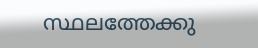സ്ഥലത്തേക്കു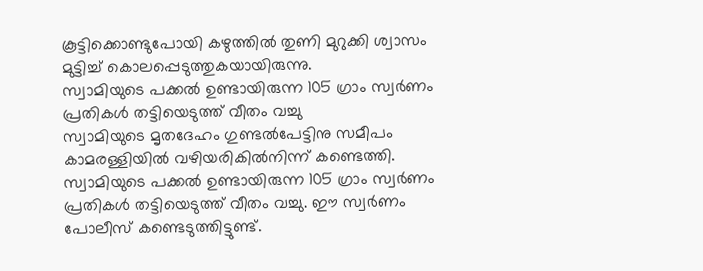കൂട്ടിക്കൊണ്ടുപോയി കഴുത്തിൽ തുണി മുറുക്കി ശ്വാസം മുട്ടിച്ച് കൊലപ്പെടുത്തുകയായിരുന്നു.
സ്വാമിയുടെ പക്കൽ ഉണ്ടായിരുന്ന 105 ഗ്രാം സ്വർണം പ്രതികൾ തട്ടിയെടുത്ത് വീതം വച്ചു
സ്വാമിയുടെ മൃതദേഹം ഗുണ്ടൽപേട്ടിനു സമീപം കാമരള്ളിയിൽ വഴിയരികിൽനിന്ന് കണ്ടെത്തി. സ്വാമിയുടെ പക്കൽ ഉണ്ടായിരുന്ന 105 ഗ്രാം സ്വർണം പ്രതികൾ തട്ടിയെടുത്ത് വീതം വച്ചു. ഈ സ്വർണം പോലീസ് കണ്ടെടുത്തിട്ടുണ്ട്.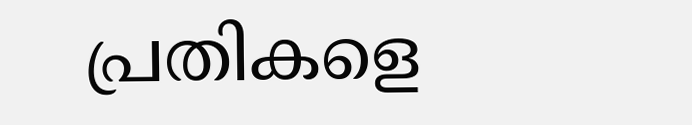പ്രതികളെ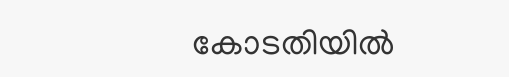കോടതിയിൽ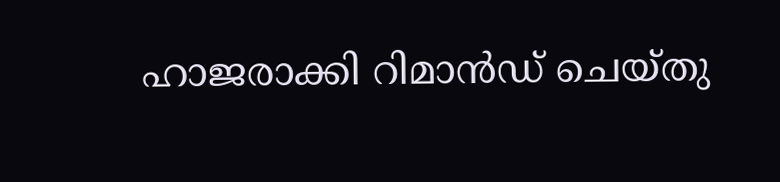ഹാജരാക്കി റിമാൻഡ് ചെയ്തു